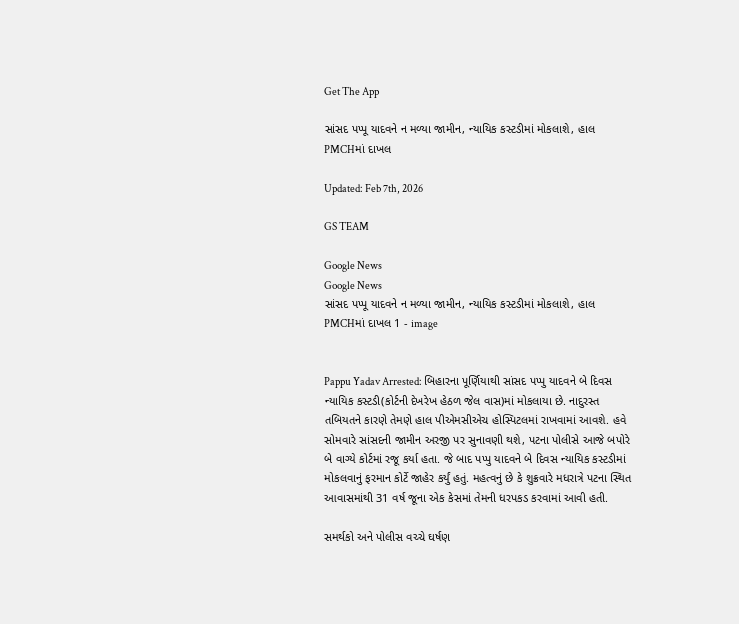Get The App

સાંસદ પપ્પૂ યાદવને ન મળ્યા જામીન, ન્યાયિક કસ્ટડીમાં મોકલાશે, હાલ PMCHમાં દાખલ

Updated: Feb 7th, 2026

GS TEAM

Google News
Google News
સાંસદ પપ્પૂ યાદવને ન મળ્યા જામીન, ન્યાયિક કસ્ટડીમાં મોકલાશે, હાલ PMCHમાં દાખલ 1 - image


Pappu Yadav Arrested: બિહારના પૂર્ણિયાથી સાંસદ પપ્પુ યાદવને બે દિવસ ન્યાયિક કસ્ટડી(કોર્ટની દેખરેખ હેઠળ જેલ વાસ)માં મોકલાયા છે. નાદુરસ્ત તબિયતને કારણે તેમણે હાલ પીએમસીએચ હોસ્પિટલમાં રાખવામાં આવશે. હવે સોમવારે સાંસદની જામીન અરજી પર સુનાવણી થશે, પટના પોલીસે આજે બપોરે બે વાગ્યે કોર્ટમાં રજૂ કર્યા હતા. જે બાદ પપ્પુ યાદવને બે દિવસ ન્યાયિક કસ્ટડીમાં મોકલવાનું ફરમાન કોર્ટે જાહેર કર્યું હતું. મહત્વનું છે કે શુક્રવારે મધરાત્રે પટના સ્થિત આવાસમાંથી 31 વર્ષ જૂના એક કેસમાં તેમની ધરપકડ કરવામાં આવી હતી.

સમર્થકો અને પોલીસ વચ્ચે ઘર્ષણ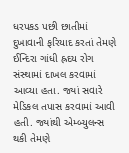ધરપકડ પછી છાતીમાં દુખાવાની ફરિયાદ કરતાં તેમણે ઈન્દિરા ગાંધી હ્રદય રોગ સંસ્થામાં દાખલ કરવામાં આવ્યા હતા. જ્યાં સવારે મેડિકલ તપાસ કરવામાં આવી હતી. જ્યાંથી એમ્બ્યુલન્સ થકી તેમણે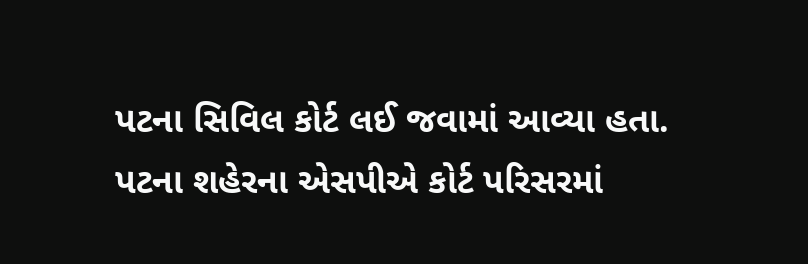પટના સિવિલ કોર્ટ લઈ જવામાં આવ્યા હતા. પટના શહેરના એસપીએ કોર્ટ પરિસરમાં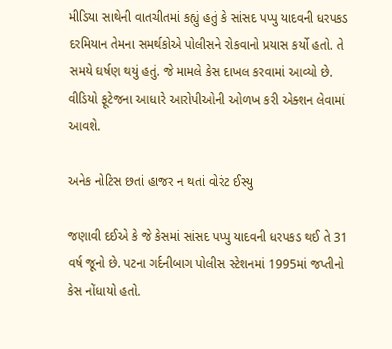મીડિયા સાથેની વાતચીતમાં કહ્યું હતું કે સાંસદ પપ્પુ યાદવની ધરપકડ દરમિયાન તેમના સમર્થકોએ પોલીસને રોકવાનો પ્રયાસ કર્યો હતો. તે સમયે ઘર્ષણ થયું હતું. જે મામલે કેસ દાખલ કરવામાં આવ્યો છે. વીડિયો ફૂટેજના આધારે આરોપીઓની ઓળખ કરી એક્શન લેવામાં આવશે.

અનેક નોટિસ છતાં હાજર ન થતાં વોરંટ ઈસ્યુ

જણાવી દઈએ કે જે કેસમાં સાંસદ પપ્પુ યાદવની ધરપકડ થઈ તે 31 વર્ષ જૂનો છે. પટના ગર્દનીબાગ પોલીસ સ્ટેશનમાં 1995માં જપ્તીનો કેસ નોંધાયો હતો.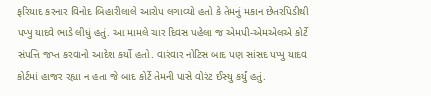ફરિયાદ કરનાર વિનોદ બિહારીલાલે આરોપ લગાવ્યો હતો કે તેમનું મકાન છેતરપિડીથી પપ્પુ યાદવે ભાડે લીધું હતું. આ મામલે ચાર દિવસ પહેલા જ એમપી-એમએલએ કોર્ટે સંપત્તિ જપ્ત કરવાનો આદેશ કર્યો હતો. વારંવાર નોટિસ બાદ પણ સાંસદ પપ્પુ યાદવ કોર્ટમાં હાજર રહ્યા ન હતા જે બાદ કોર્ટે તેમની પાસે વોરંટ ઈસ્યુ કર્યું હતું.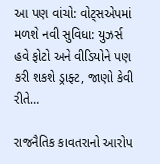આ પણ વાંચો: વોટ્સએપમાં મળશે નવી સુવિધા: યુઝર્સ હવે ફોટો અને વીડિયોને પણ કરી શકશે ડ્રાફ્ટ, જાણો કેવી રીતે…

રાજનૈતિક કાવતરાનો આરોપ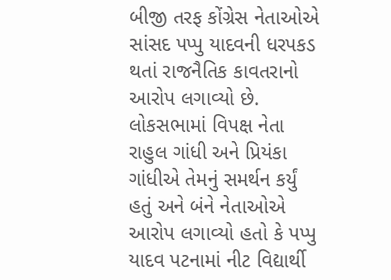બીજી તરફ કોંગ્રેસ નેતાઓએ સાંસદ પપ્પુ યાદવની ધરપકડ થતાં રાજનૈતિક કાવતરાનો આરોપ લગાવ્યો છે. લોકસભામાં વિપક્ષ નેતા રાહુલ ગાંધી અને પ્રિયંકા ગાંધીએ તેમનું સમર્થન કર્યું હતું અને બંને નેતાઓએ આરોપ લગાવ્યો હતો કે પપ્પુ યાદવ પટનામાં નીટ વિદ્યાર્થી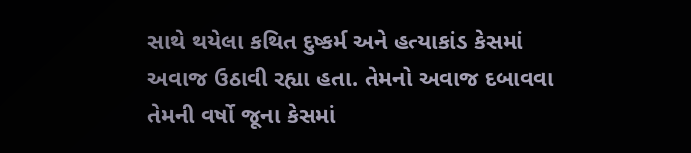સાથે થયેલા કથિત દુષ્કર્મ અને હત્યાકાંડ કેસમાં અવાજ ઉઠાવી રહ્યા હતા. તેમનો અવાજ દબાવવા તેમની વર્ષો જૂના કેસમાં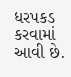ધરપકડ કરવામાં આવી છે.